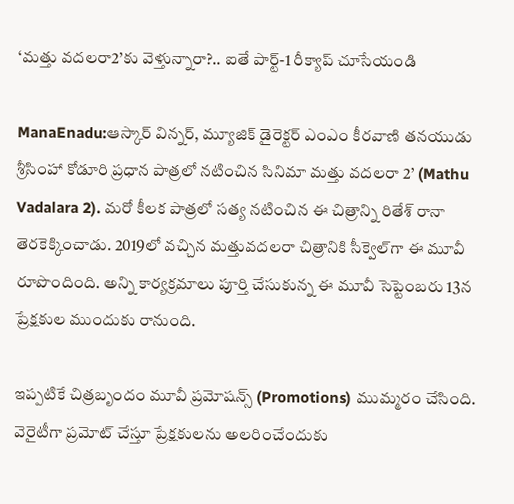‘మత్తు వదలరా2’కు వెళ్తున్నారా?.. ఐతే పార్ట్-1 రీక్యాప్ చూసేయండి

ManaEnadu:ఆస్కార్ విన్నర్, మ్యూజిక్ డైరెక్టర్ ఎంఎం కీరవాణి తనయుడు శ్రీసింహా కోడూరి ప్రధాన పాత్రలో నటించిన సినిమా మత్తు వదలరా 2’ (Mathu Vadalara 2). మరో కీలక పాత్రలో సత్య నటించిన ఈ చిత్రాన్ని రితేశ్‌ రానా తెరకెక్కించాడు. 2019లో వచ్చిన మత్తువదలరా చిత్రానికి సీక్వెల్‌గా ఈ మూవీ రూపొందింది. అన్ని కార్యక్రమాలు పూర్తి చేసుకున్న ఈ మూవీ సెప్టెంబరు 13న ప్రేక్షకుల ముందుకు రానుంది.

ఇప్పటికే చిత్రబృందం మూవీ ప్రమోషన్స్‌ (Promotions) ముమ్మరం చేసింది. వెరైటీగా ప్రమోట్ చేస్తూ ప్రేక్షకులను అలరించేందుకు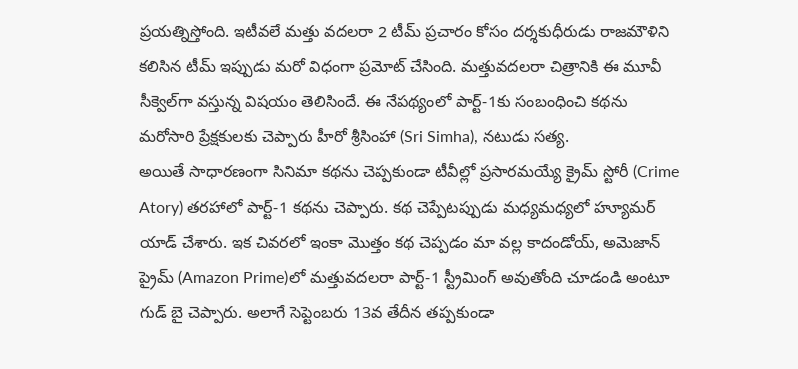ప్రయత్నిస్తోంది. ఇటీవలే మత్తు వదలరా 2 టీమ్ ప్రచారం కోసం దర్శకుధీరుడు రాజమౌళిని కలిసిన టీమ్ ఇప్పుడు మరో విధంగా ప్రమోట్ చేసింది. మత్తువదలరా చిత్రానికి ఈ మూవీ సీక్వెల్‌గా వస్తున్న విషయం తెలిసిందే. ఈ నేపథ్యంలో పార్ట్-1కు సంబంధించి కథను మరోసారి ప్రేక్షకులకు చెప్పారు హీరో శ్రీసింహా (Sri Simha), నటుడు సత్య.
అయితే సాధారణంగా సినిమా కథను చెప్పకుండా టీవీల్లో ప్రసారమయ్యే క్రైమ్ స్టోరీ (Crime Atory) తరహాలో పార్ట్-1 కథను చెప్పారు. కథ చెప్పేటప్పుడు మధ్యమధ్యలో హ్యూమర్ యాడ్ చేశారు. ఇక చివరలో ఇంకా మొత్తం కథ చెప్పడం మా వల్ల కాదండోయ్, అమెజాన్ ప్రైమ్‌ (Amazon Prime)లో మత్తువదలరా పార్ట్-1 స్ట్రీమింగ్ అవుతోంది చూడండి అంటూ గుడ్ బై చెప్పారు. అలాగే సెప్టెంబరు 13వ తేదీన తప్పకుండా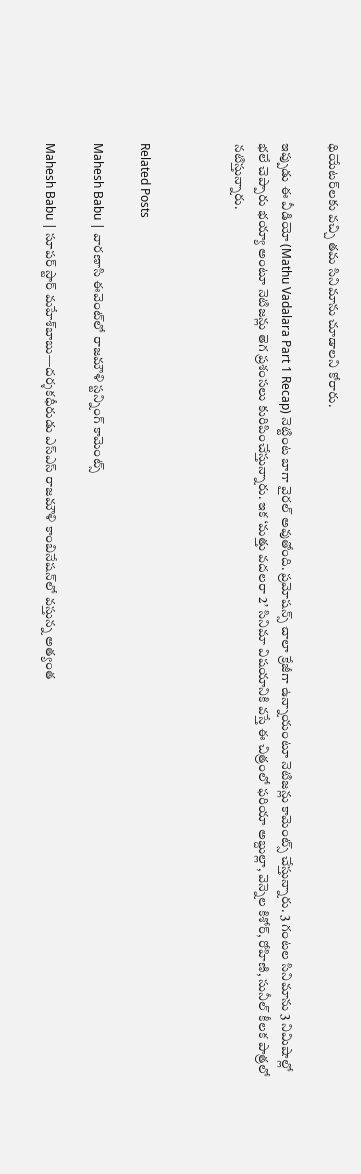థియేటర్‌లకు వచ్చి తమ సినిమాను చూడాలని కోరారు.

ఇప్పుడు ఈ వీడియో (Mathu Vadalara Part 1 Recap) నెట్టింట బాగా వైరల్ అవుతోంది. ప్రమోషన్స్‌ చాలా క్రేజీగా ఉన్నాయంటూ నెటిజన్లు కామెంట్స్ చేస్తున్నారు. 3 గంటల సినిమాను 3 నిమిషాల్లో భలే చెప్పారు భయ్యా అంటూ నెటిజన్లు తెగ ప్రశంసలు కురిపించేస్తున్నారు. ఇక ‘మత్తు వదలరా 2’ సినిమా విషయానికి వస్తే ఈ చిత్రంలో ఫరియా అబ్దుల్లా, వెన్నెల కిశోర్, రోహిణి, సునీల్ కీలక పాత్రలో నటిస్తున్నారు.



Related Posts

Mahesh Babu | వారణాసి ఈవెంట్‌లో రాజమౌళి స్ట‌న్నింగ్ కామెంట్స్

Mahesh Babu | సూపర్ స్టార్ మహేశ్‌బాబు—దర్శకధీరుడు ఎస్‌ఎస్‌ రాజమౌళి కాంబినేషన్‌లో వస్తున్న అత్యంత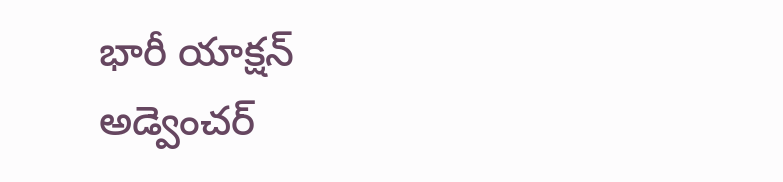భారీ యాక్షన్ అడ్వెంచర్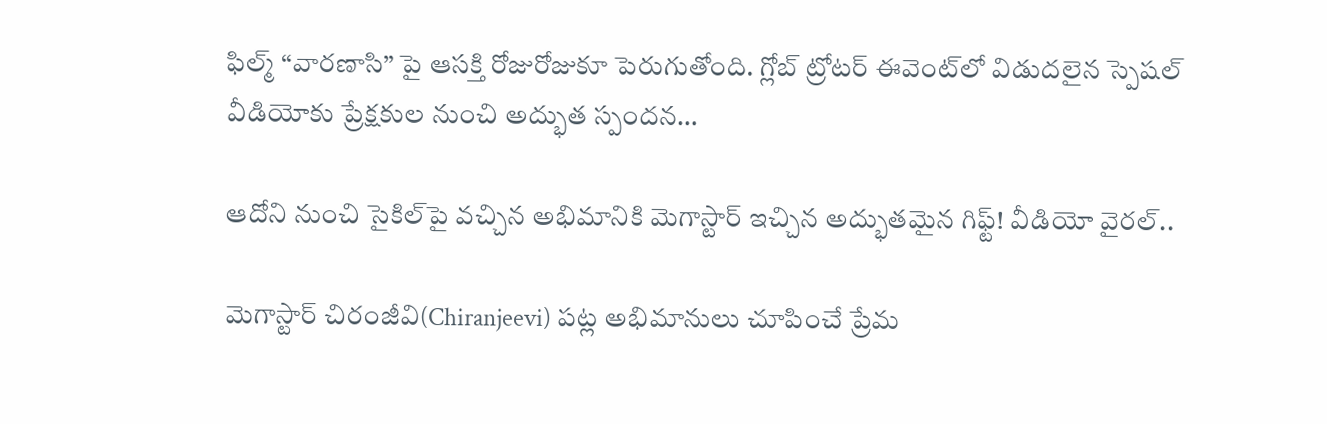ఫిల్మ్ “వారణాసి” పై ఆసక్తి రోజురోజుకూ పెరుగుతోంది. గ్లోబ్ ట్రోటర్ ఈవెంట్‌లో విడుదలైన స్పెషల్ వీడియోకు ప్రేక్షకుల నుంచి అద్భుత స్పందన…

ఆదోని నుంచి సైకిల్‌పై వచ్చిన అభిమానికి మెగాస్టార్ ఇచ్చిన అద్భుతమైన గిఫ్ట్! వీడియో వైరల్..

మెగాస్టార్ చిరంజీవి(Chiranjeevi) పట్ల అభిమానులు చూపించే ప్రేమ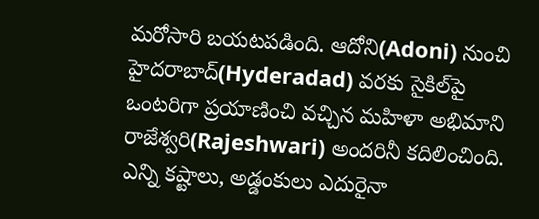మరోసారి బయటపడింది. ఆదోని(Adoni) నుంచి హైదరాబాద్(Hyderadad) వరకు సైకిల్‌పై ఒంటరిగా ప్రయాణించి వచ్చిన మహిళా అభిమాని రాజేశ్వరి(Rajeshwari) అందరినీ కదిలించింది. ఎన్ని కష్టాలు, అడ్డంకులు ఎదురైనా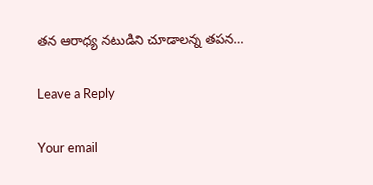తన ఆరాధ్య నటుడిని చూడాలన్న తపన…

Leave a Reply

Your email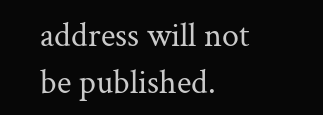address will not be published.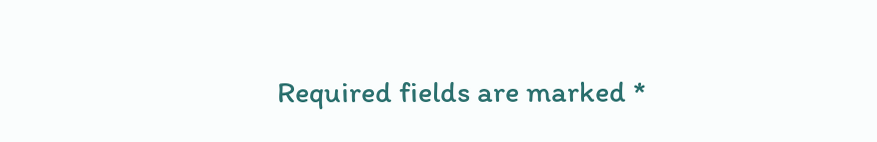Required fields are marked *